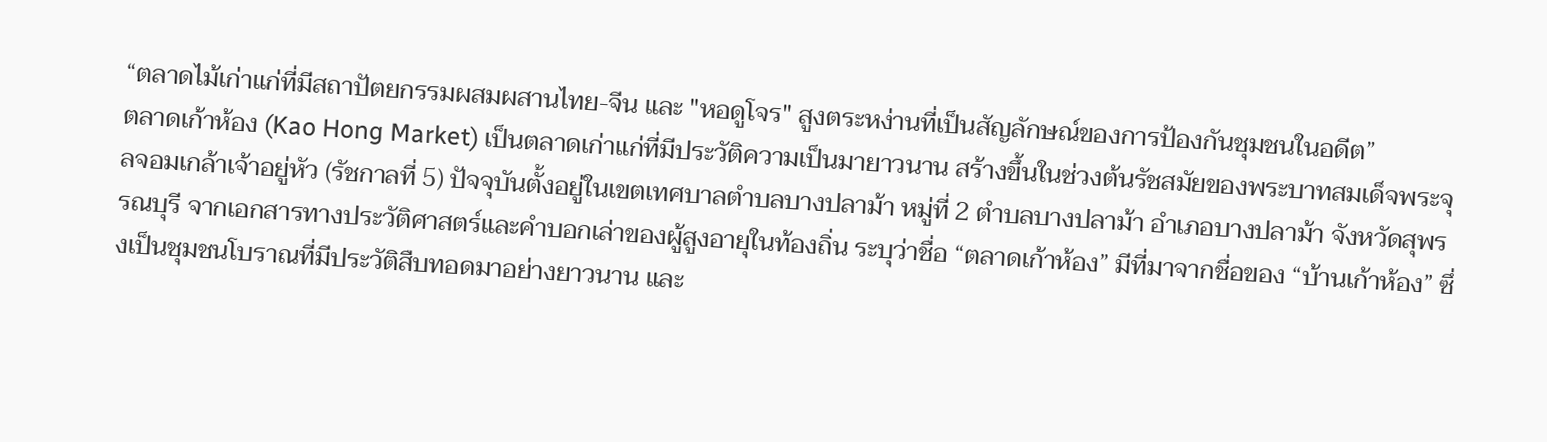“ตลาดไม้เก่าแก่ที่มีสถาปัตยกรรมผสมผสานไทย-จีน และ "หอดูโจร" สูงตระหง่านที่เป็นสัญลักษณ์ของการป้องกันชุมชนในอดีต”
ตลาดเก้าห้อง (Kao Hong Market) เป็นตลาดเก่าแก่ที่มีประวัติความเป็นมายาวนาน สร้างขึ้นในช่วงต้นรัชสมัยของพระบาทสมเด็จพระจุลจอมเกล้าเจ้าอยู่หัว (รัชกาลที่ 5) ปัจจุบันตั้งอยู่ในเขตเทศบาลตำบลบางปลาม้า หมู่ที่ 2 ตำบลบางปลาม้า อำเภอบางปลาม้า จังหวัดสุพรรณบุรี จากเอกสารทางประวัติศาสตร์และคำบอกเล่าของผู้สูงอายุในท้องถิ่น ระบุว่าชื่อ “ตลาดเก้าห้อง” มีที่มาจากชื่อของ “บ้านเก้าห้อง” ซึ่งเป็นชุมชนโบราณที่มีประวัติสืบทอดมาอย่างยาวนาน และ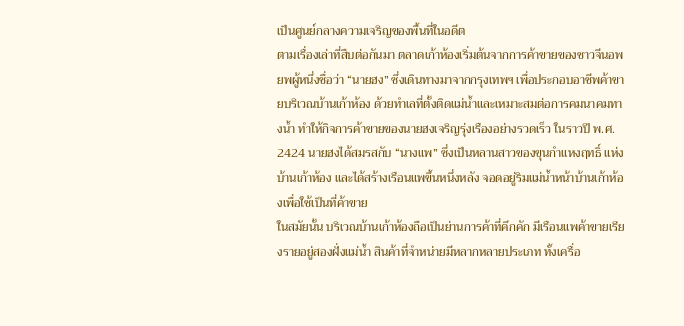เป็นศูนย์กลางความเจริญของพื้นที่ในอดีต
ตามเรื่องเล่าที่สืบต่อกันมา ตลาดเก้าห้องเริ่มต้นจากการค้าขายของชาวจีนอพยพผู้หนึ่งชื่อว่า “นายฮง” ซึ่งเดินทางมาจากกรุงเทพฯ เพื่อประกอบอาชีพค้าขายบริเวณบ้านเก้าห้อง ด้วยทำเลที่ตั้งติดแม่น้ำและเหมาะสมต่อการคมนาคมทางน้ำ ทำให้กิจการค้าขายของนายฮงเจริญรุ่งเรืองอย่างรวดเร็ว ในราวปี พ.ศ. 2424 นายฮงได้สมรสกับ “นางแพ” ซึ่งเป็นหลานสาวของขุนกำแหงฤทธิ์ แห่งบ้านเก้าห้อง และได้สร้างเรือนแพขึ้นหนึ่งหลัง จอดอยู่ริมแม่น้ำหน้าบ้านเก้าห้องเพื่อใช้เป็นที่ค้าขาย
ในสมัยนั้น บริเวณบ้านเก้าห้องถือเป็นย่านการค้าที่คึกคัก มีเรือนแพค้าขายเรียงรายอยู่สองฝั่งแม่น้ำ สินค้าที่จำหน่ายมีหลากหลายประเภท ทั้งเครื่อ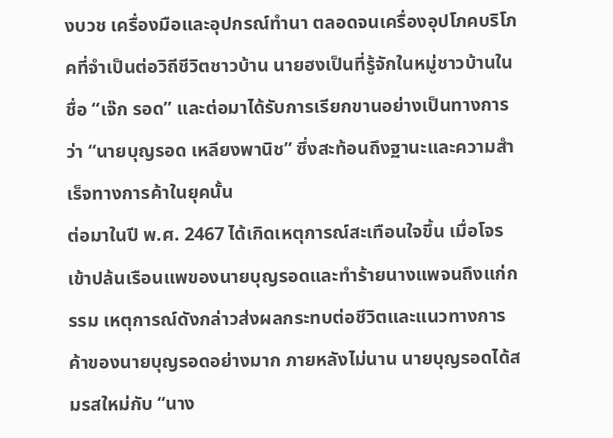งบวช เครื่องมือและอุปกรณ์ทำนา ตลอดจนเครื่องอุปโภคบริโภคที่จำเป็นต่อวิถีชีวิตชาวบ้าน นายฮงเป็นที่รู้จักในหมู่ชาวบ้านในชื่อ “เจ๊ก รอด” และต่อมาได้รับการเรียกขานอย่างเป็นทางการว่า “นายบุญรอด เหลียงพานิช” ซึ่งสะท้อนถึงฐานะและความสำเร็จทางการค้าในยุคนั้น
ต่อมาในปี พ.ศ. 2467 ได้เกิดเหตุการณ์สะเทือนใจขึ้น เมื่อโจรเข้าปล้นเรือนแพของนายบุญรอดและทำร้ายนางแพจนถึงแก่กรรม เหตุการณ์ดังกล่าวส่งผลกระทบต่อชีวิตและแนวทางการค้าของนายบุญรอดอย่างมาก ภายหลังไม่นาน นายบุญรอดได้สมรสใหม่กับ “นาง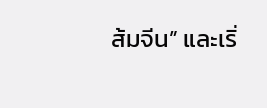ส้มจีน” และเริ่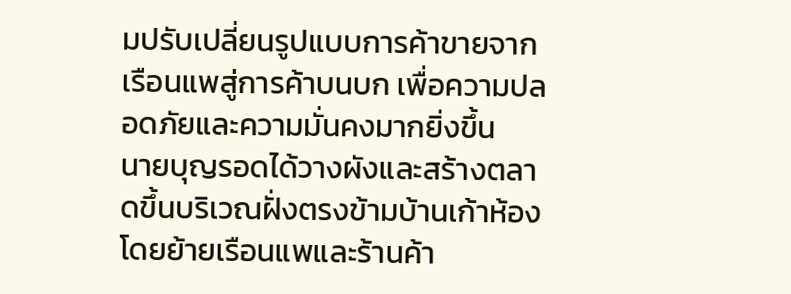มปรับเปลี่ยนรูปแบบการค้าขายจากเรือนแพสู่การค้าบนบก เพื่อความปลอดภัยและความมั่นคงมากยิ่งขึ้น
นายบุญรอดได้วางผังและสร้างตลาดขึ้นบริเวณฝั่งตรงข้ามบ้านเก้าห้อง โดยย้ายเรือนแพและร้านค้า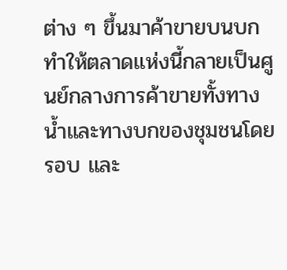ต่าง ๆ ขึ้นมาค้าขายบนบก ทำให้ตลาดแห่งนี้กลายเป็นศูนย์กลางการค้าขายทั้งทางน้ำและทางบกของชุมชนโดยรอบ และ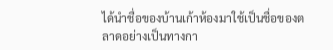ได้นำชื่อของบ้านเก้าห้องมาใช้เป็นชื่อของตลาดอย่างเป็นทางกา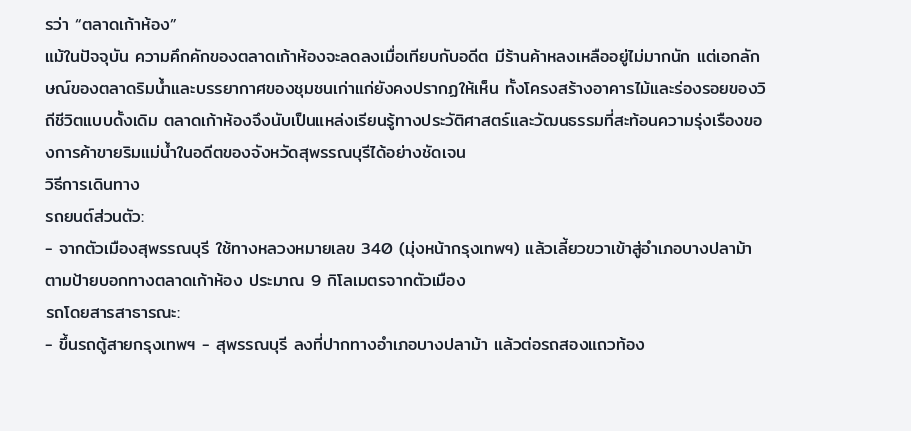รว่า “ตลาดเก้าห้อง”
แม้ในปัจจุบัน ความคึกคักของตลาดเก้าห้องจะลดลงเมื่อเทียบกับอดีต มีร้านค้าหลงเหลืออยู่ไม่มากนัก แต่เอกลักษณ์ของตลาดริมน้ำและบรรยากาศของชุมชนเก่าแก่ยังคงปรากฏให้เห็น ทั้งโครงสร้างอาคารไม้และร่องรอยของวิถีชีวิตแบบดั้งเดิม ตลาดเก้าห้องจึงนับเป็นแหล่งเรียนรู้ทางประวัติศาสตร์และวัฒนธรรมที่สะท้อนความรุ่งเรืองของการค้าขายริมแม่น้ำในอดีตของจังหวัดสุพรรณบุรีได้อย่างชัดเจน
วิธีการเดินทาง
รถยนต์ส่วนตัว:
- จากตัวเมืองสุพรรณบุรี ใช้ทางหลวงหมายเลข 340 (มุ่งหน้ากรุงเทพฯ) แล้วเลี้ยวขวาเข้าสู่อำเภอบางปลาม้าตามป้ายบอกทางตลาดเก้าห้อง ประมาณ 9 กิโลเมตรจากตัวเมือง
รถโดยสารสาธารณะ:
- ขึ้นรถตู้สายกรุงเทพฯ - สุพรรณบุรี ลงที่ปากทางอำเภอบางปลาม้า แล้วต่อรถสองแถวท้อง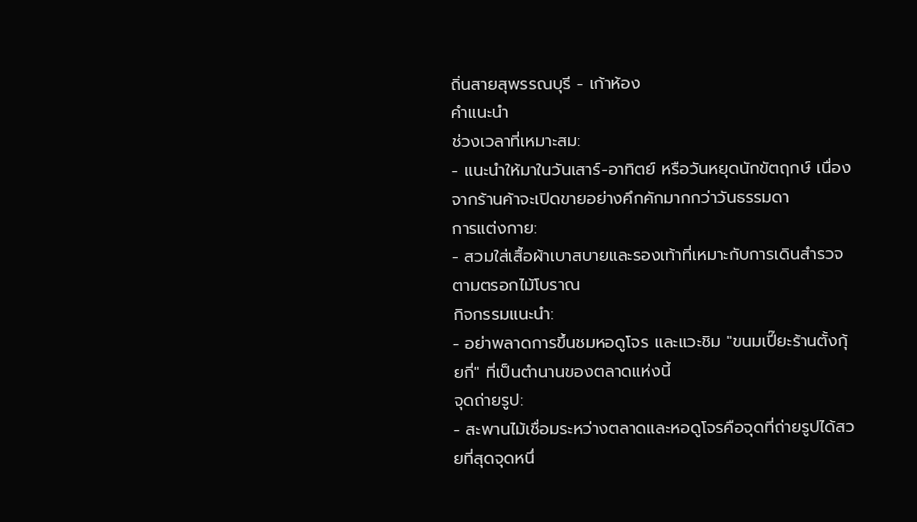ถิ่นสายสุพรรณบุรี - เก้าห้อง
คำแนะนำ
ช่วงเวลาที่เหมาะสม:
- แนะนำให้มาในวันเสาร์-อาทิตย์ หรือวันหยุดนักขัตฤกษ์ เนื่องจากร้านค้าจะเปิดขายอย่างคึกคักมากกว่าวันธรรมดา
การแต่งกาย:
- สวมใส่เสื้อผ้าเบาสบายและรองเท้าที่เหมาะกับการเดินสำรวจตามตรอกไม้โบราณ
กิจกรรมแนะนำ:
- อย่าพลาดการขึ้นชมหอดูโจร และแวะชิม "ขนมเปี๊ยะร้านตั้งกุ้ยกี่" ที่เป็นตำนานของตลาดแห่งนี้
จุดถ่ายรูป:
- สะพานไม้เชื่อมระหว่างตลาดและหอดูโจรคือจุดที่ถ่ายรูปได้สวยที่สุดจุดหนึ่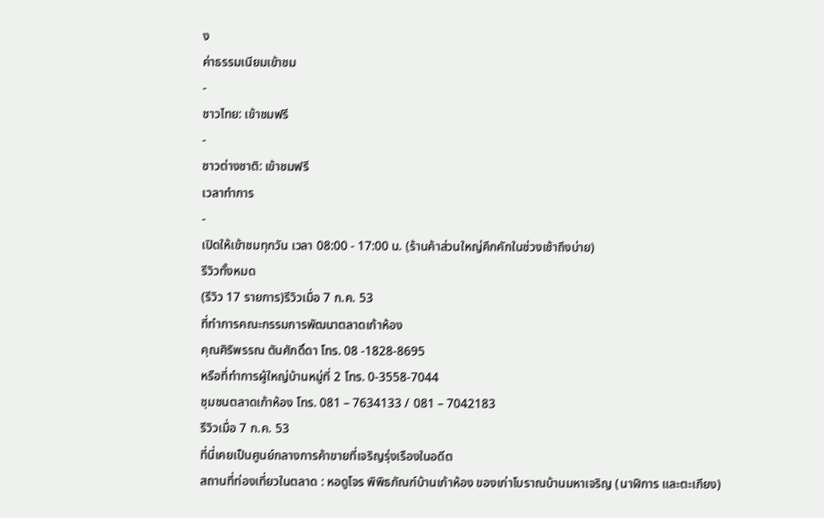ง
ค่าธรรมเนียมเข้าชม
-
ชาวไทย: เข้าชมฟรี
-
ชาวต่างชาติ: เข้าชมฟรี
เวลาทำการ
-
เปิดให้เข้าชมทุกวัน เวลา 08:00 - 17:00 น. (ร้านค้าส่วนใหญ่คึกคักในช่วงเช้าถึงบ่าย)
รีวิวทั้งหมด
(รีวิว 17 รายการ)รีวิวเมื่อ 7 ก.ค. 53
ที่ทำการคณะกรรมการพัฒนาตลาดเก้าห้อง
คุณศิริพรรณ ตันศักดิ์ดา โทร. 08 -1828-8695
หรือที่ทำการผู้ใหญ่บ้านหมู่ที่ 2 โทร. 0-3558-7044
ชุมชนตลาดเก้าห้อง โทร. 081 – 7634133 / 081 – 7042183
รีวิวเมื่อ 7 ก.ค. 53
ที่นี่เคยเป็นศูนย์กลางการค้าขายที่เจริญรุ่งเรืองในอดีต
สถานที่ท่องเที่ยวในตลาด : หอดูโจร พิพิธภัณฑ์บ้านเก้าห้อง ของเก่าโบราณบ้านมหาเจริญ (นาฬิการ และตะเกียง)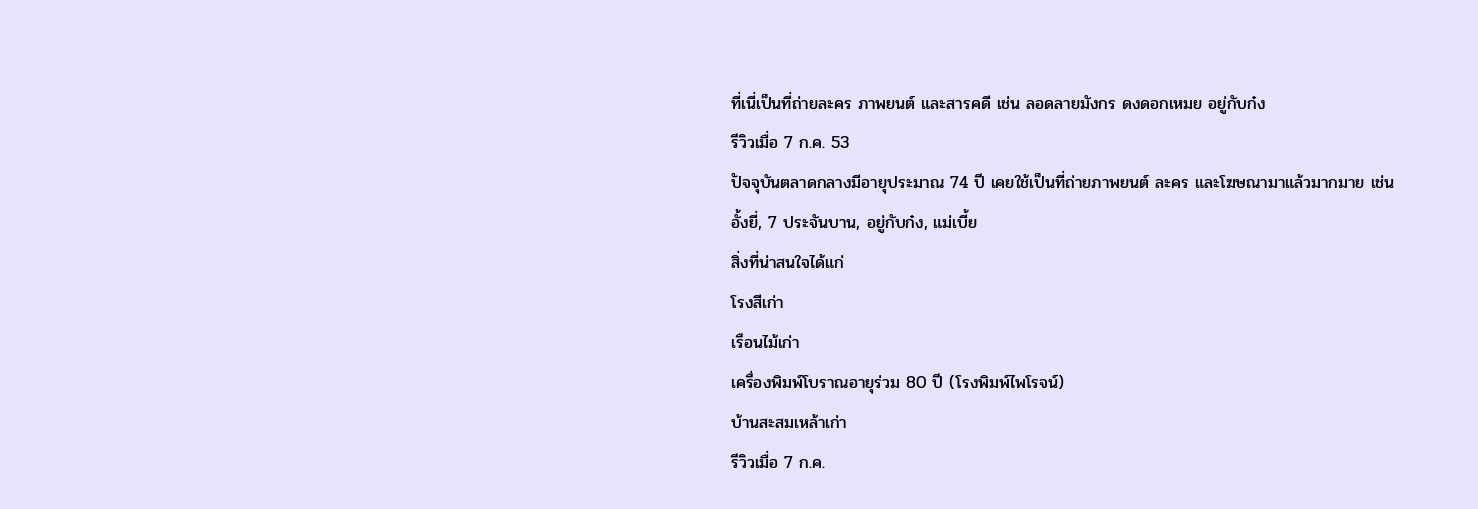ที่เนี่เป็นที่ถ่ายละคร ภาพยนต์ และสารคดี เช่น ลอดลายมังกร ดงดอกเหมย อยู่กับก๋ง
รีวิวเมื่อ 7 ก.ค. 53
ปัจจุบันตลาดกลางมีอายุประมาณ 74 ปี เคยใช้เป็นที่ถ่ายภาพยนต์ ละคร และโฆษณามาแล้วมากมาย เช่น
อั้งยี่, 7 ประจันบาน, อยู่กับก๋ง, แม่เบี้ย
สิ่งที่น่าสนใจได้แก่
โรงสีเก่า
เรือนไม้เก่า
เครื่องพิมพ์โบราณอายุร่วม 80 ปี (โรงพิมพ์ไพโรจน์)
บ้านสะสมเหล้าเก่า
รีวิวเมื่อ 7 ก.ค.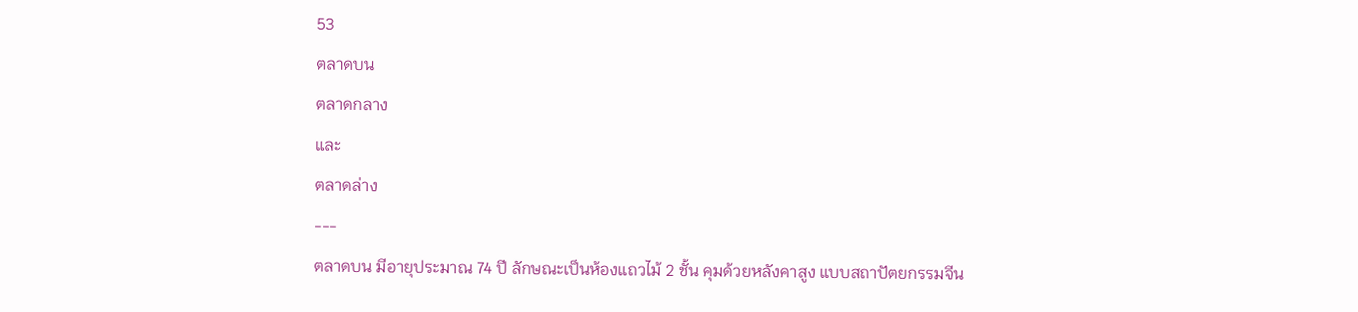53
ตลาดบน
ตลาดกลาง
และ
ตลาดล่าง
---
ตลาดบน มีอายุประมาณ 74 ปี ลักษณะเป็นห้องแถวไม้ 2 ชั้น คุมด้วยหลังคาสูง แบบสถาปัตยกรรมจีน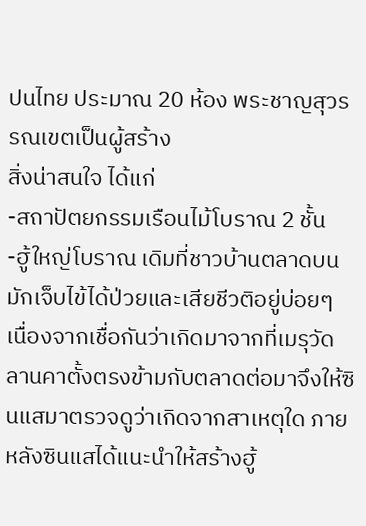ปนไทย ประมาณ 20 ห้อง พระชาญสุวรรณเขตเป็นผู้สร้าง
สิ่งน่าสนใจ ได้แก่
-สถาปัตยกรรมเรือนไม้โบราณ 2 ชั้น
-ฮู้ใหญ่โบราณ เดิมที่ชาวบ้านตลาดบนมักเจ็บไข้ได้ป่วยและเสียชีวติอยู่บ่อยๆ เนื่องจากเชื่อกันว่าเกิดมาจากที่เมรุวัดลานคาตั้งตรงข้ามกับตลาดต่อมาจึงให้ซินแสมาตรวจดูว่าเกิดจากสาเหตุใด ภายหลังซินแสได้แนะนำให้สร้างฮู้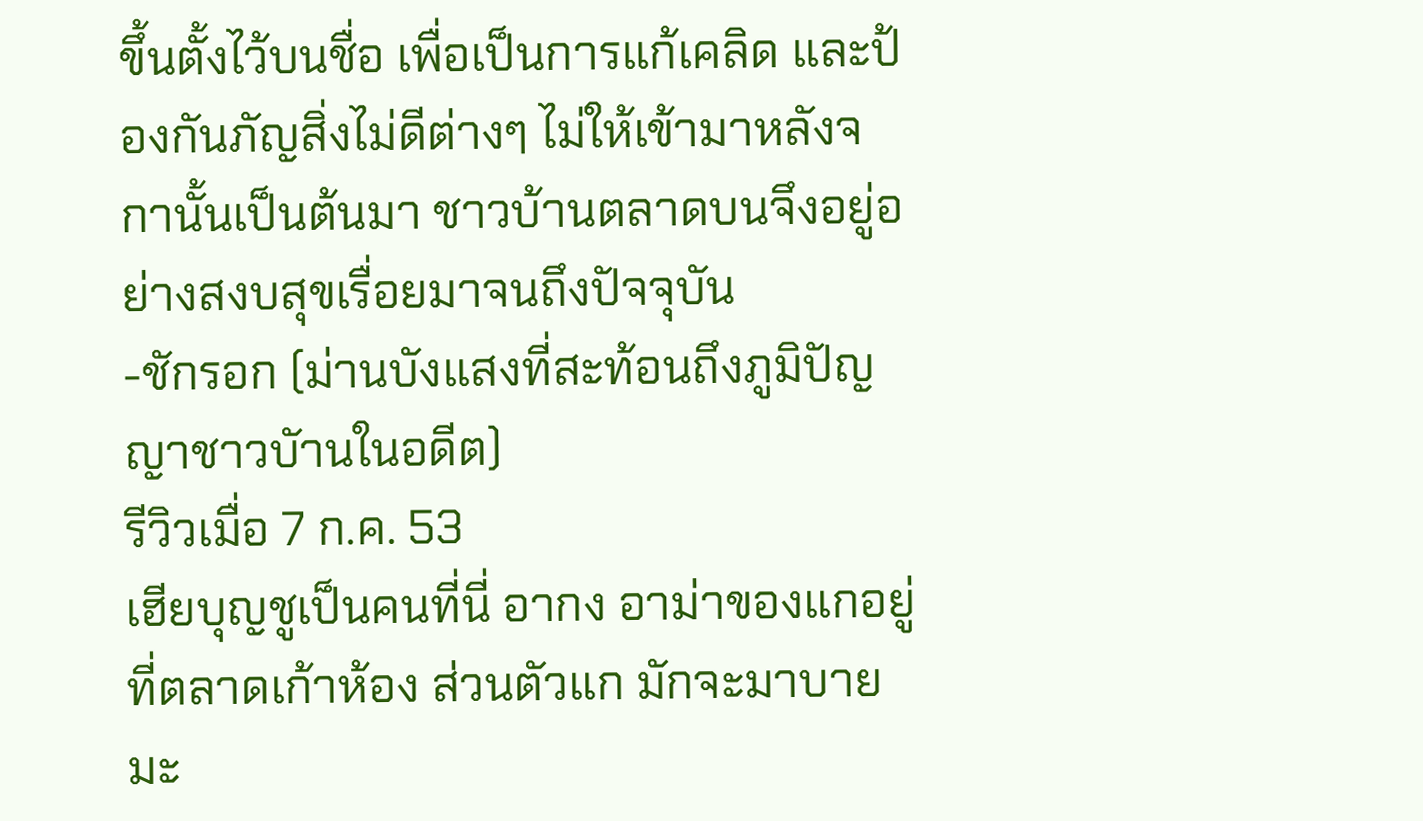ขึ้นตั้งไว้บนชื่อ เพื่อเป็นการแก้เคลิด และป้องกันภัญสิ่งไม่ดีต่างๆ ไม่ให้เข้ามาหลังจกานั้นเป็นต้นมา ชาวบ้านตลาดบนจึงอยู่อย่างสงบสุขเรื่อยมาจนถึงปัจจุบัน
-ชักรอก (ม่านบังแสงที่สะท้อนถึงภูมิปัญญาชาวบัานในอดีต)
รีวิวเมื่อ 7 ก.ค. 53
เฮียบุญชูเป็นคนที่นี่ อากง อาม่าของแกอยู่ที่ตลาดเก้าห้อง ส่วนตัวแก มักจะมาบายมะ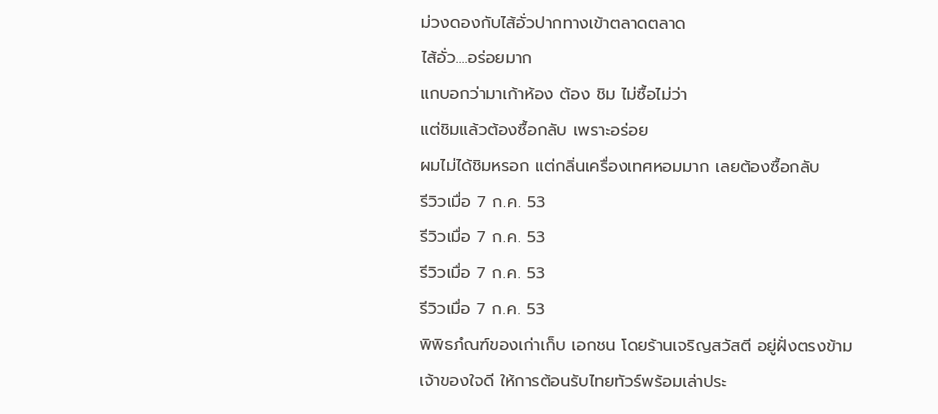ม่วงดองกับไส้อั่วปากทางเข้าตลาดตลาด
ไส้อั่ว....อร่อยมาก
แกบอกว่ามาเก้าห้อง ต้อง ชิม ไม่ซื้อไม่ว่า
แต่ชิมแล้วต้องซื้อกลับ เพราะอร่อย
ผมไม่ได้ชิมหรอก แต่กลิ่นเครื่องเทศหอมมาก เลยต้องซื้อกลับ
รีวิวเมื่อ 7 ก.ค. 53
รีวิวเมื่อ 7 ก.ค. 53
รีวิวเมื่อ 7 ก.ค. 53
รีวิวเมื่อ 7 ก.ค. 53
พิพิธภํณฑ์ของเก่าเก็บ เอกชน โดยร้านเจริญสวัสตี อยู่ฝั่งตรงข้าม
เจ้าของใจดี ให้การต้อนรับไทยทัวร์พร้อมเล่าประ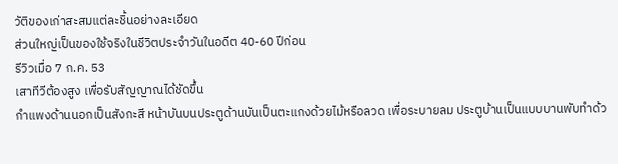วัติของเก่าสะสมแต่ละชิ้นอย่างละเอียด
ส่วนใหญ่เป็นของใช้จริงในชีวิตประจำวันในอดีต 40-60 ปีก่อน
รีวิวเมื่อ 7 ก.ค. 53
เสาทีวีต้องสูง เพื่อรับสัญญาณได้ชัดขึ้น
กำแพงด้านนอกเป็นสังกะสี หน้าบันบนประตูด้านบันเป็นตะแกงด้วยไม้หรือลวด เพื่อระบายลม ประตูบ้านเป็นแบบบานพับทำด้ว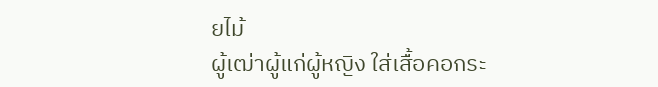ยไม้
ผู้เฒ่าผู้แก่ผู้หญิง ใส่เสื้อคอกระ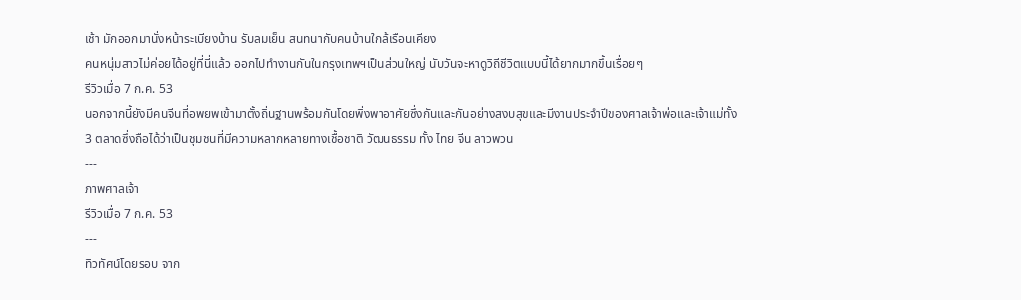เช้า มักออกมานั่งหน้าระเบียงบ้าน รับลมเย็น สนทนากับคนบ้านใกล้เรือนเคียง
คนหนุ่มสาวไม่ค่อยได้อยู่ที่นี่แล้ว ออกไปทำงานกันในกรุงเทพฯเป็นส่วนใหญ่ นับวันจะหาดูวิถีชีวิตแบบนี้ได้ยากมากขึ้นเรื่อยๆ
รีวิวเมื่อ 7 ก.ค. 53
นอกจากนี้ยังมีคนจีนที่อพยพเข้ามาตั้งถิ่นฐานพร้อมกันโดยพิ่งพาอาศัยซึ่งกันและกันอย่างสงบสุขและมีงานประจำปีของศาลเจ้าพ่อและเจ้าแม่ทั้ง 3 ตลาดซึ่งถือได้ว่าเป็นชุมชนที่มีความหลากหลายทางเชื้อชาติ วัฒนธรรม ทั้ง ไทย จีน ลาวพวน
---
ภาพศาลเจ้า
รีวิวเมื่อ 7 ก.ค. 53
---
ทิวทัศน์โดยรอบ จาก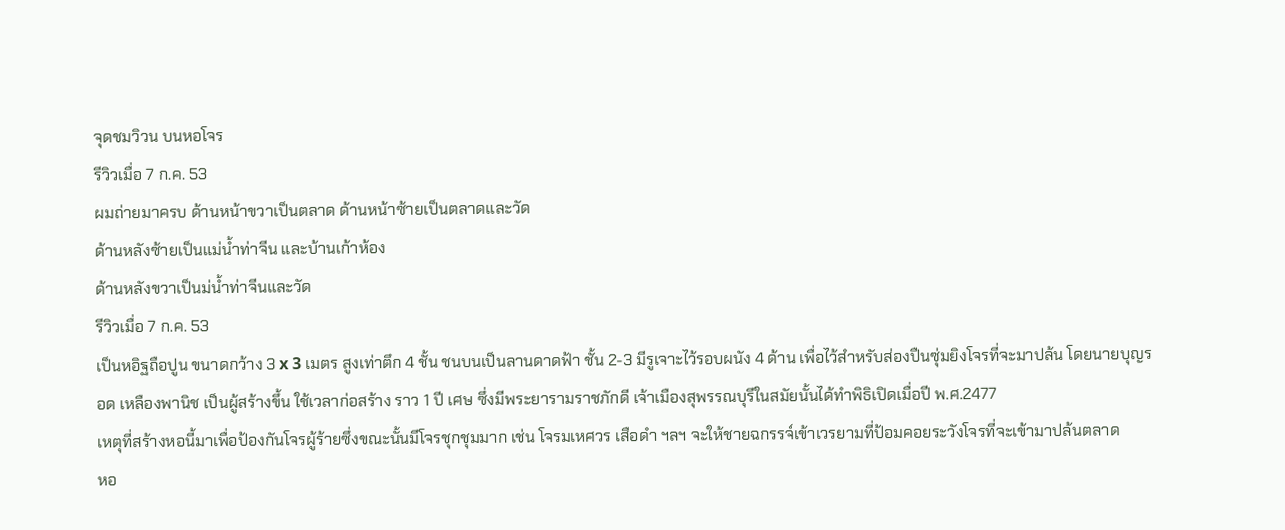จุดชมวิวน บนหอโจร
รีวิวเมื่อ 7 ก.ค. 53
ผมถ่ายมาครบ ด้านหน้าขวาเป็นตลาด ด้านหน้าซ้ายเป็นตลาดและวัด
ด้านหลังซ้ายเป็นแม่น้ำท่าจีน และบ้านเก้าห้อง
ด้านหลังขวาเป็นม่น้ำท่าจีนและวัด
รีวิวเมื่อ 7 ก.ค. 53
เป็นหอิฐถือปูน ขนาดกว้าง 3 x 3 เมตร สูงเท่าตึก 4 ชั้น ชนบนเป็นลานดาดฟ้า ชั้น 2-3 มีรูเจาะไว้รอบผนัง 4 ด้าน เพื่อไว้สำหรับส่องปืนซุ่มยิงโจรที่จะมาปล้น โดยนายบุญรอด เหลืองพานิช เป็นผู้สร้างขึ้น ใช้เวลาก่อสร้าง ราว 1 ปี เศษ ซึ่งมีพระยารามราชภักดี เจ้าเมืองสุพรรณบุรีในสมัยนั้นได้ทำพิธิเปิดเมื่อปี พ.ศ.2477
เหตุที่สร้างหอนี้มาเพื่อป้องกันโจรผู้ร้ายซึ่งขณะนั้นมีโจรชุกชุมมาก เช่น โจรมเหศวร เสือดำ ฯลฯ จะให้ชายฉกรรจ์เข้าเวรยามที่ป้อมคอยระวังโจรที่จะเข้ามาปล้นตลาด
หอ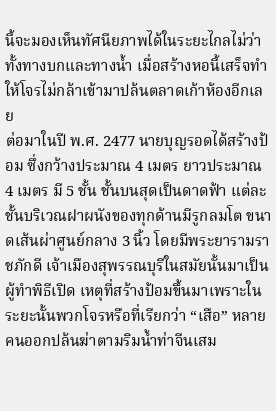นี้จะมองเห็นทัศนียภาพได้ในระยะไกลไม่ว่าทั้งทางบกและทางน้ำ เมื่อสร้างหอนี้เสร็จทำให้โจรไม่กล้าเข้ามาปล้นตลาดเก้าห้องอีกเลย
ต่อมาในปี พ.ศ. 2477 นายบุญรอดได้สร้างป้อม ซึ่งกว้างประมาณ 4 เมตร ยาวประมาณ 4 เมตร มี 5 ชั้น ชั้นบนสุดเป็นดาดฟ้า แต่ละชั้นบริเวณฝาผนังของทุกด้านมีรูกลมโต ขนาดเส้นผ่าศูนย์กลาง 3 นิ้ว โดยมีพระยารามราชภักดี เจ้าเมืองสุพรรณบุรีในสมัยนั้นมาเป็นผู้ทำพิธีเปิด เหตุที่สร้างป้อมขึ้นมาเพราะในระยะนั้นพวกโจรหรือที่เรียกว่า “เสือ” หลายคนออกปล้นฆ่าตามริมน้ำท่าจีนเสม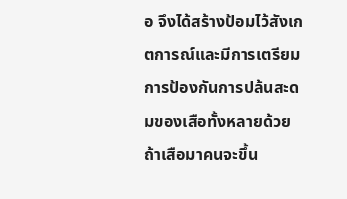อ จึงได้สร้างป้อมไว้สังเกตการณ์และมีการเตรียมการป้องกันการปล้นสะดมของเสือทั้งหลายด้วย ถ้าเสือมาคนจะขึ้น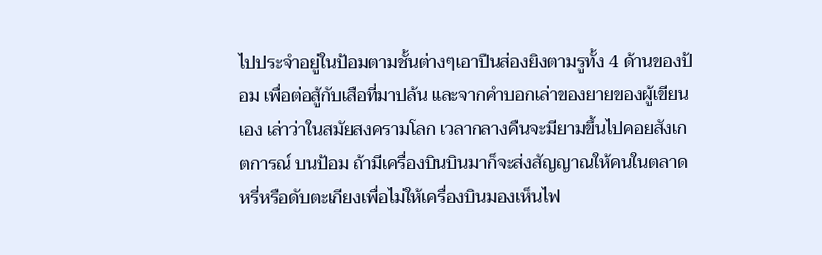ไปประจำอยู่ในป้อมตามชั้นต่างๆเอาปืนส่องยิงตามรูทั้ง 4 ด้านของป้อม เพื่อต่อสู้กับเสือที่มาปล้น และจากคำบอกเล่าของยายของผู้เขียนเอง เล่าว่าในสมัยสงครามโลก เวลากลางคืนจะมียามขึ้นไปคอยสังเกตการณ์ บนป้อม ถ้ามีเครื่องบินบินมาก็จะส่งสัญญาณให้คนในตลาดหรี่หรือดับตะเกียงเพื่อไม่ให้เครื่องบินมองเห็นไฟ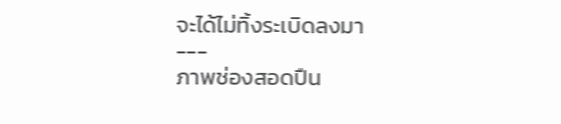จะได้ไม่ทิ้งระเบิดลงมา
---
ภาพช่องสอดปืน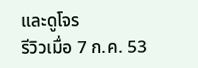และดูโจร
รีวิวเมื่อ 7 ก.ค. 53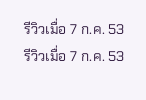รีวิวเมื่อ 7 ก.ค. 53
รีวิวเมื่อ 7 ก.ค. 53